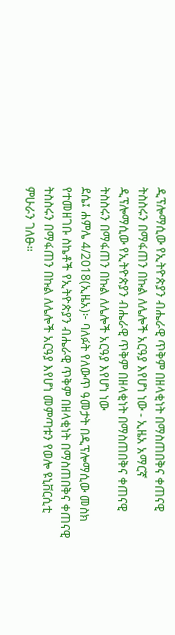ዲፕሎማሲው የኢትዮጵያን ብሔራዊ ጥቅም በዘላቂነት በማስጠበቅና ቀጠናዊ ትስስሩን በማፋጠን በኩል ለሌሎች አርዓያ እየሆነ ነው - ኢዜአ አማርኛ
ዲፕሎማሲው የኢትዮጵያን ብሔራዊ ጥቅም በዘላቂነት በማስጠበቅና ቀጠናዊ ትስስሩን በማፋጠን በኩል ለሌሎች አርዓያ እየሆነ ነው
ደሴ፤ ሐምሌ 4/2018(ኢዜአ)፦ ባለፉት የለውጥ ዓመታት በዲፕሎማሲው መስክ የተመዘገቡ ስኬቶች የኢትዮጵያን ብሔራዊ ጥቅም በዘላቂነት በማስጠበቅና ቀጠናዊ ትስስሩን በማፋጠን በኩል ለሌሎች አርዓያ እየሆነ መምጣቱን የወሎ ዩኒቨርሲቲ ምሁራን ገለፁ።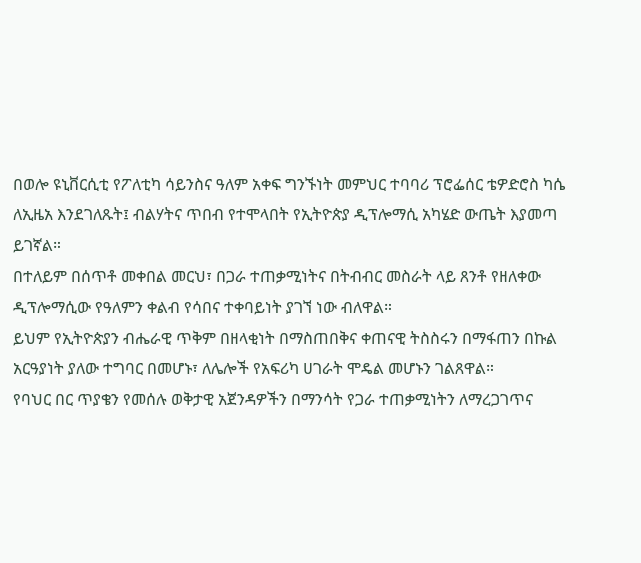በወሎ ዩኒቨርሲቲ የፖለቲካ ሳይንስና ዓለም አቀፍ ግንኙነት መምህር ተባባሪ ፕሮፌሰር ቴዎድሮስ ካሴ ለኢዜአ እንደገለጹት፤ ብልሃትና ጥበብ የተሞላበት የኢትዮጵያ ዲፕሎማሲ አካሄድ ውጤት እያመጣ ይገኛል።
በተለይም በሰጥቶ መቀበል መርህ፣ በጋራ ተጠቃሚነትና በትብብር መስራት ላይ ጸንቶ የዘለቀው ዲፕሎማሲው የዓለምን ቀልብ የሳበና ተቀባይነት ያገኘ ነው ብለዋል።
ይህም የኢትዮጵያን ብሔራዊ ጥቅም በዘላቂነት በማስጠበቅና ቀጠናዊ ትስስሩን በማፋጠን በኩል አርዓያነት ያለው ተግባር በመሆኑ፣ ለሌሎች የአፍሪካ ሀገራት ሞዴል መሆኑን ገልጸዋል።
የባህር በር ጥያቄን የመሰሉ ወቅታዊ አጀንዳዎችን በማንሳት የጋራ ተጠቃሚነትን ለማረጋገጥና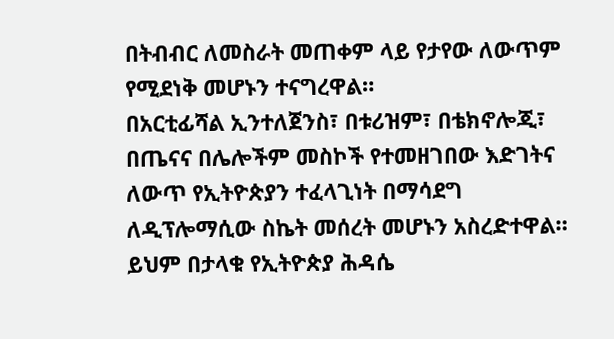በትብብር ለመስራት መጠቀም ላይ የታየው ለውጥም የሚደነቅ መሆኑን ተናግረዋል።
በአርቲፊሻል ኢንተለጀንስ፣ በቱሪዝም፣ በቴክኖሎጂ፣ በጤናና በሌሎችም መስኮች የተመዘገበው እድገትና ለውጥ የኢትዮጵያን ተፈላጊነት በማሳደግ ለዲፕሎማሲው ስኬት መሰረት መሆኑን አስረድተዋል።
ይህም በታላቁ የኢትዮጵያ ሕዳሴ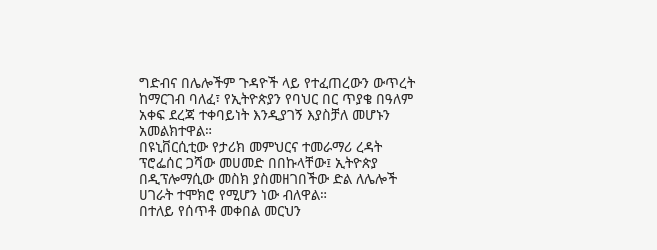ግድብና በሌሎችም ጉዳዮች ላይ የተፈጠረውን ውጥረት ከማርገብ ባለፈ፣ የኢትዮጵያን የባህር በር ጥያቄ በዓለም አቀፍ ደረጃ ተቀባይነት እንዲያገኝ እያስቻለ መሆኑን አመልክተዋል።
በዩኒቨርሲቲው የታሪክ መምህርና ተመራማሪ ረዳት ፕሮፌሰር ጋሻው መሀመድ በበኩላቸው፤ ኢትዮጵያ በዲፕሎማሲው መስክ ያስመዘገበችው ድል ለሌሎች ሀገራት ተሞክሮ የሚሆን ነው ብለዋል።
በተለይ የሰጥቶ መቀበል መርህን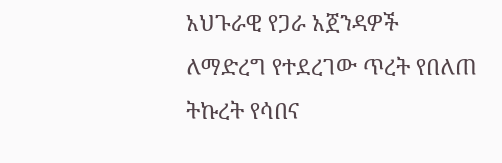አህጉራዊ የጋራ አጀንዳዎች ለማድረግ የተደረገው ጥረት የበለጠ ትኩረት የሳበና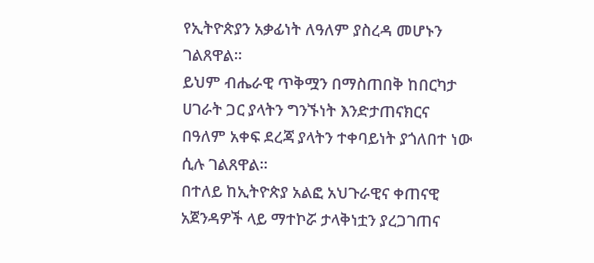የኢትዮጵያን አቃፊነት ለዓለም ያስረዳ መሆኑን ገልጸዋል።
ይህም ብሔራዊ ጥቅሟን በማስጠበቅ ከበርካታ ሀገራት ጋር ያላትን ግንኙነት እንድታጠናክርና በዓለም አቀፍ ደረጃ ያላትን ተቀባይነት ያጎለበተ ነው ሲሉ ገልጸዋል።
በተለይ ከኢትዮጵያ አልፎ አህጉራዊና ቀጠናዊ አጀንዳዎች ላይ ማተኮሯ ታላቅነቷን ያረጋገጠና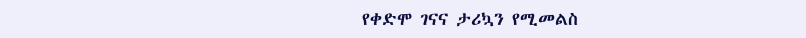የቀድሞ ገናና ታሪኳን የሚመልስ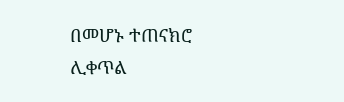በመሆኑ ተጠናክሮ ሊቀጥል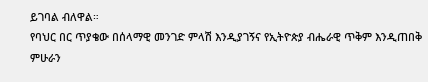ይገባል ብለዋል።
የባህር በር ጥያቄው በሰላማዊ መንገድ ምላሽ እንዲያገኝና የኢትዮጵያ ብሔራዊ ጥቅም እንዲጠበቅ ምሁራን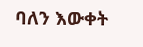ባለን እውቀት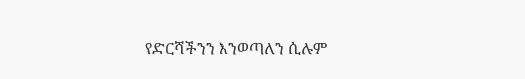የድርሻችንን እንወጣለን ሲሉም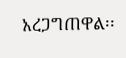አረጋግጠዋል፡፡